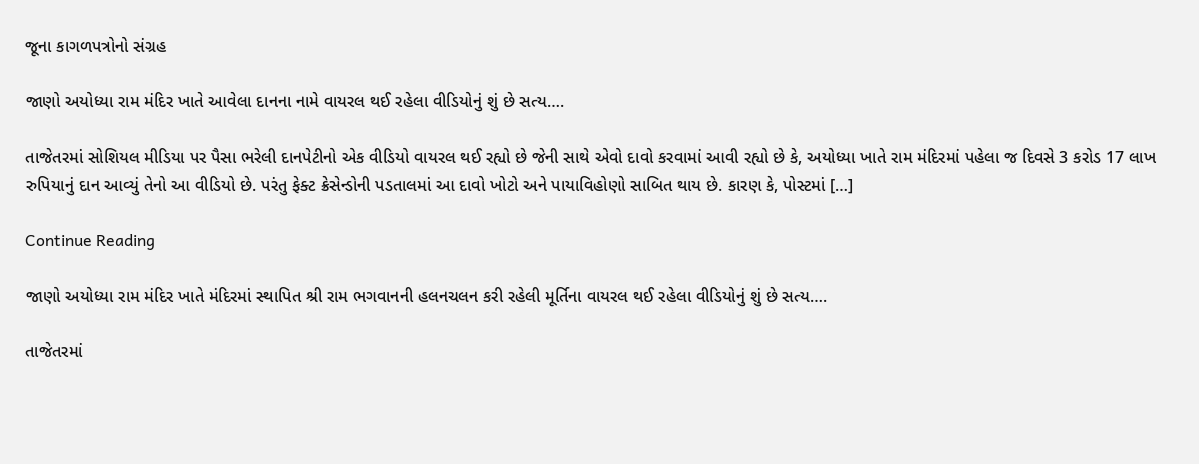જૂના કાગળપત્રોનો સંગ્રહ

જાણો અયોધ્યા રામ મંદિર ખાતે આવેલા દાનના નામે વાયરલ થઈ રહેલા વીડિયોનું શું છે સત્ય….

તાજેતરમાં સોશિયલ મીડિયા પર પૈસા ભરેલી દાનપેટીનો એક વીડિયો વાયરલ થઈ રહ્યો છે જેની સાથે એવો દાવો કરવામાં આવી રહ્યો છે કે, અયોધ્યા ખાતે રામ મંદિરમાં પહેલા જ દિવસે 3 કરોડ 17 લાખ રુપિયાનું દાન આવ્યું તેનો આ વીડિયો છે. પરંતુ ફેક્ટ ક્રેસેન્ડોની પડતાલમાં આ દાવો ખોટો અને પાયાવિહોણો સાબિત થાય છે. કારણ કે, પોસ્ટમાં […]

Continue Reading

જાણો અયોધ્યા રામ મંદિર ખાતે મંદિરમાં સ્થાપિત શ્રી રામ ભગવાનની હલનચલન કરી રહેલી મૂર્તિના વાયરલ થઈ રહેલા વીડિયોનું શું છે સત્ય….

તાજેતરમાં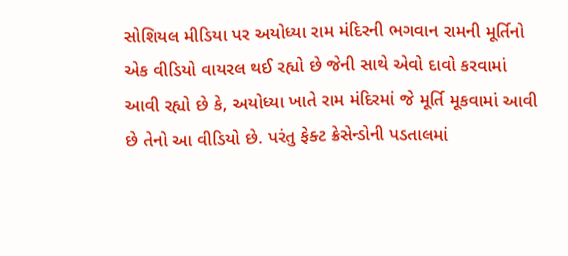સોશિયલ મીડિયા પર અયોધ્યા રામ મંદિરની ભગવાન રામની મૂર્તિનો એક વીડિયો વાયરલ થઈ રહ્યો છે જેની સાથે એવો દાવો કરવામાં આવી રહ્યો છે કે, અયોધ્યા ખાતે રામ મંદિરમાં જે મૂર્તિ મૂકવામાં આવી છે તેનો આ વીડિયો છે. પરંતુ ફેક્ટ ક્રેસેન્ડોની પડતાલમાં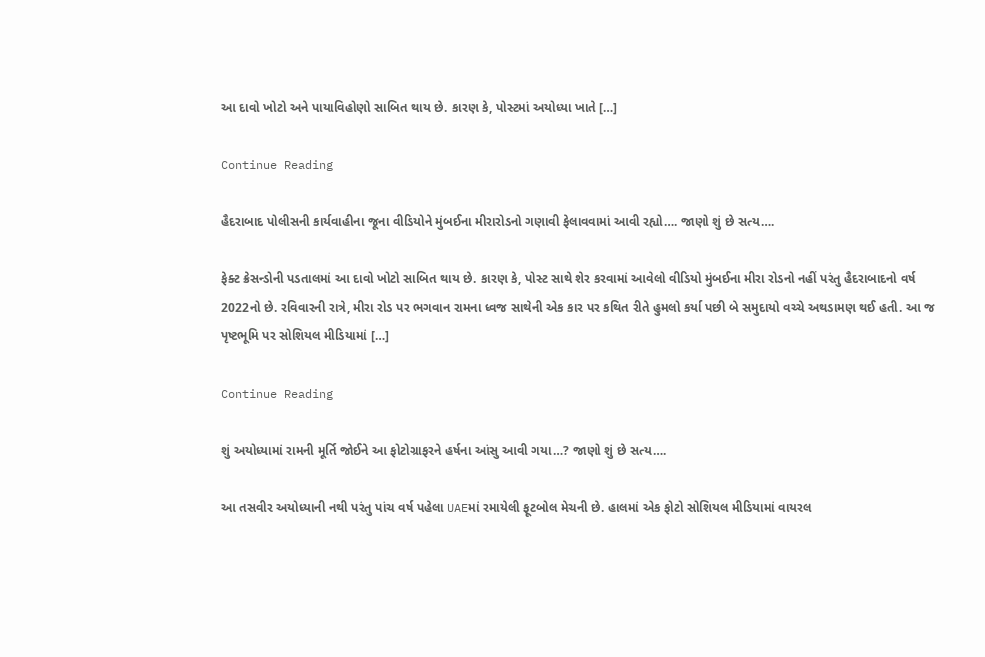આ દાવો ખોટો અને પાયાવિહોણો સાબિત થાય છે. કારણ કે, પોસ્ટમાં અયોધ્યા ખાતે […]

Continue Reading

હૈદરાબાદ પોલીસની કાર્યવાહીના જૂના વીડિયોને મુંબઈના મીરારોડનો ગણાવી ફેલાવવામાં આવી રહ્યો…. જાણો શું છે સત્ય….

ફેક્ટ ક્રેસન્ડોની પડતાલમાં આ દાવો ખોટો સાબિત થાય છે. કારણ કે, પોસ્ટ સાથે શેર કરવામાં આવેલો વીડિયો મુંબઈના મીરા રોડનો નહીં પરંતુ હૈદરાબાદનો વર્ષ 2022નો છે. રવિવારની રાત્રે, મીરા રોડ પર ભગવાન રામના ધ્વજ સાથેની એક કાર પર કથિત રીતે હુમલો કર્યા પછી બે સમુદાયો વચ્ચે અથડામણ થઈ હતી. આ જ પૃષ્ટભૂમિ પર સોશિયલ મીડિયામાં […]

Continue Reading

શું અયોધ્યામાં રામની મૂર્તિ જોઈને આ ફોટોગ્રાફરને હર્ષના આંસુ આવી ગયા…? જાણો શું છે સત્ય….

આ તસવીર અયોધ્યાની નથી પરંતુ પાંચ વર્ષ પહેલા UAEમાં રમાયેલી ફૂટબોલ મેચની છે. હાલમાં એક ફોટો સોશિયલ મીડિયામાં વાયરલ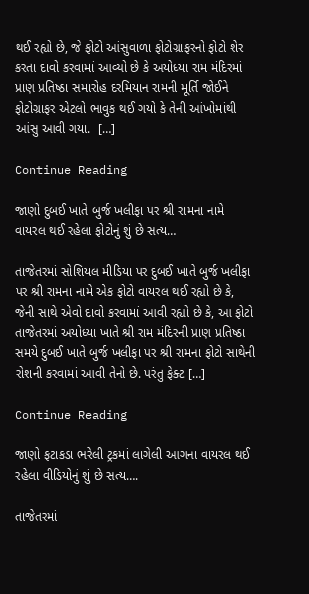થઈ રહ્યો છે, જે ફોટો આંસુવાળા ફોટોગ્રાફરનો ફોટો શેર કરતા દાવો કરવામાં આવ્યો છે કે અયોધ્યા રામ મંદિરમાં પ્રાણ પ્રતિષ્ઠા સમારોહ દરમિયાન રામની મૂર્તિ જોઈને ફોટોગ્રાફર એટલો ભાવુક થઈ ગયો કે તેની આંખોમાંથી આંસુ આવી ગયા.  […]

Continue Reading

જાણો દુબઈ ખાતે બુર્જ ખલીફા પર શ્રી રામના નામે વાયરલ થઈ રહેલા ફોટોનું શું છે સત્ય…

તાજેતરમાં સોશિયલ મીડિયા પર દુબઈ ખાતે બુર્જ ખલીફા પર શ્રી રામના નામે એક ફોટો વાયરલ થઈ રહ્યો છે કે, જેની સાથે એવો દાવો કરવામાં આવી રહ્યો છે કે, આ ફોટો તાજેતરમાં અયોધ્યા ખાતે શ્રી રામ મંદિરની પ્રાણ પ્રતિષ્ઠા સમયે દુબઈ ખાતે બુર્જ ખલીફા પર શ્રી રામના ફોટો સાથેની રોશની કરવામાં આવી તેનો છે. પરંતુ ફેક્ટ […]

Continue Reading

જાણો ફટાકડા ભરેલી ટ્રકમાં લાગેલી આગના વાયરલ થઈ રહેલા વીડિયોનું શું છે સત્ય….

તાજેતરમાં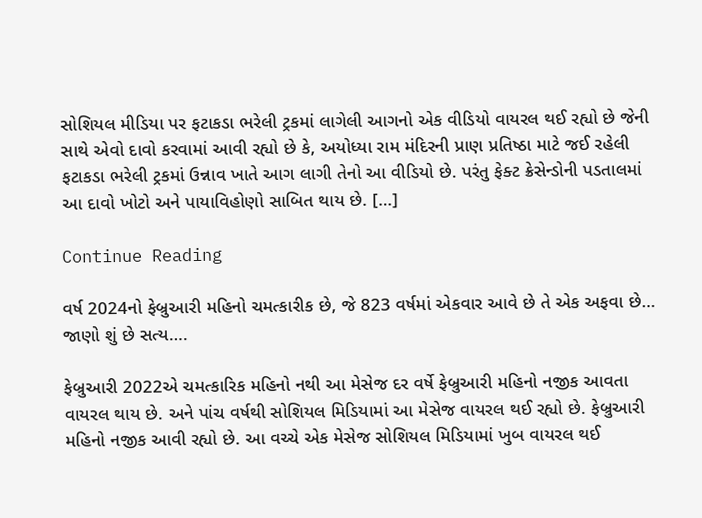સોશિયલ મીડિયા પર ફટાકડા ભરેલી ટ્રકમાં લાગેલી આગનો એક વીડિયો વાયરલ થઈ રહ્યો છે જેની સાથે એવો દાવો કરવામાં આવી રહ્યો છે કે, અયોધ્યા રામ મંદિરની પ્રાણ પ્રતિષ્ઠા માટે જઈ રહેલી ફટાકડા ભરેલી ટ્રકમાં ઉન્નાવ ખાતે આગ લાગી તેનો આ વીડિયો છે. પરંતુ ફેક્ટ ક્રેસેન્ડોની પડતાલમાં આ દાવો ખોટો અને પાયાવિહોણો સાબિત થાય છે. […]

Continue Reading

વર્ષ 2024નો ફેબ્રુઆરી મહિનો ચમત્કારીક છે, જે 823 વર્ષમાં એકવાર આવે છે તે એક અફવા છે… જાણો શું છે સત્ય….

ફેબ્રુઆરી 2022એ ચમત્કારિક મહિનો નથી આ મેસેજ દર વર્ષે ફેબ્રુઆરી મહિનો નજીક આવતા વાયરલ થાય છે. અને પાંચ વર્ષથી સોશિયલ મિડિયામાં આ મેસેજ વાયરલ થઈ રહ્યો છે. ફેબ્રુઆરી મહિનો નજીક આવી રહ્યો છે. આ વચ્ચે એક મેસેજ સોશિયલ મિડિયામાં ખુબ વાયરલ થઈ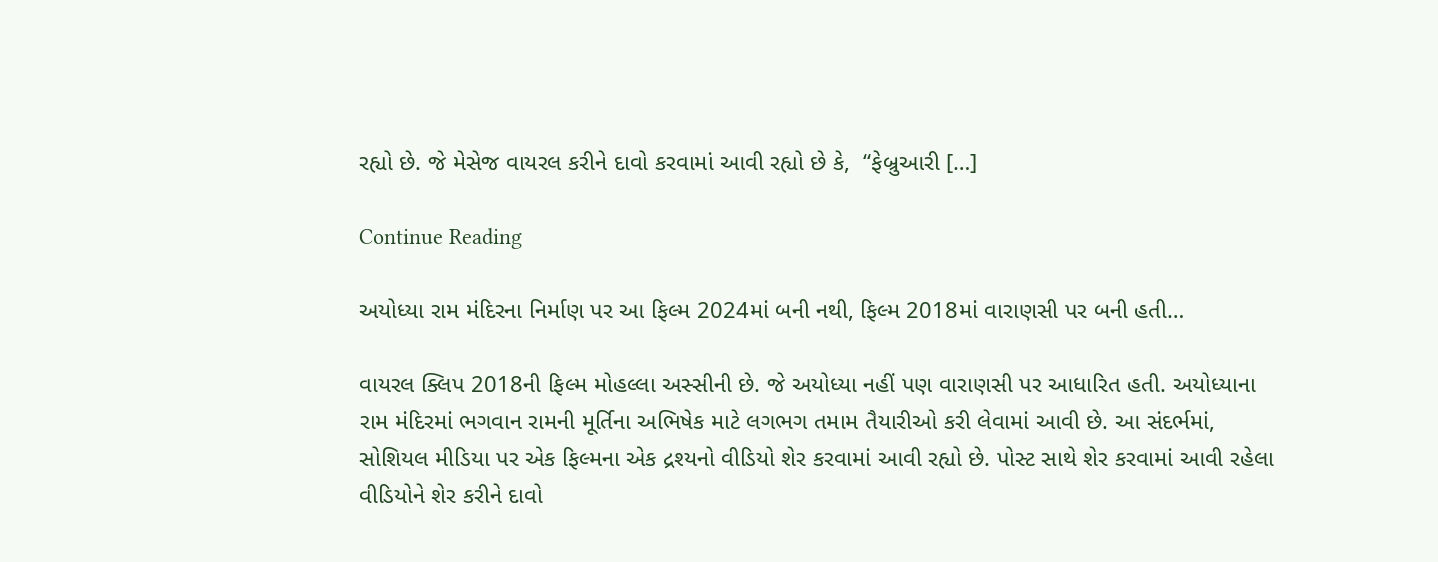રહ્યો છે. જે મેસેજ વાયરલ કરીને દાવો કરવામાં આવી રહ્યો છે કે,  “ફેબ્રુઆરી […]

Continue Reading

અયોધ્યા રામ મંદિરના નિર્માણ પર આ ફિલ્મ 2024માં બની નથી, ફિલ્મ 2018માં વારાણસી પર બની હતી…

વાયરલ ક્લિપ 2018ની ફિલ્મ મોહલ્લા અસ્સીની છે. જે અયોધ્યા નહીં પણ વારાણસી પર આધારિત હતી. અયોધ્યાના રામ મંદિરમાં ભગવાન રામની મૂર્તિના અભિષેક માટે લગભગ તમામ તૈયારીઓ કરી લેવામાં આવી છે. આ સંદર્ભમાં, સોશિયલ મીડિયા પર એક ફિલ્મના એક દ્રશ્યનો વીડિયો શેર કરવામાં આવી રહ્યો છે. પોસ્ટ સાથે શેર કરવામાં આવી રહેલા વીડિયોને શેર કરીને દાવો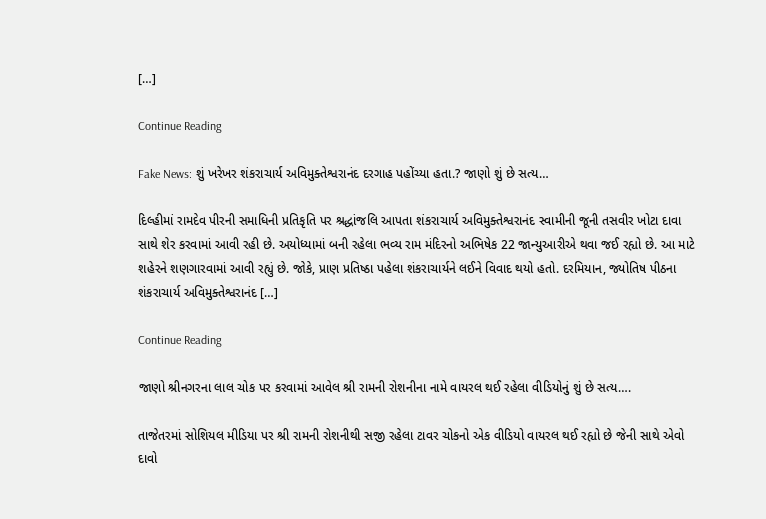[…]

Continue Reading

Fake News: શું ખરેખર શંકરાચાર્ય અવિમુક્તેશ્વરાનંદ દરગાહ પહોંચ્યા હતા.? જાણો શું છે સત્ય…

દિલ્હીમાં રામદેવ પીરની સમાધિની પ્રતિકૃતિ પર શ્રદ્ધાંજલિ આપતા શંકરાચાર્ય અવિમુક્તેશ્વરાનંદ સ્વામીની જૂની તસવીર ખોટા દાવા સાથે શેર કરવામાં આવી રહી છે. અયોધ્યામાં બની રહેલા ભવ્ય રામ મંદિરનો અભિષેક 22 જાન્યુઆરીએ થવા જઈ રહ્યો છે. આ માટે શહેરને શણગારવામાં આવી રહ્યું છે. જોકે, પ્રાણ પ્રતિષ્ઠા પહેલા શંકરાચાર્યને લઈને વિવાદ થયો હતો. દરમિયાન, જ્યોતિષ પીઠના શંકરાચાર્ય અવિમુક્તેશ્વરાનંદ […]

Continue Reading

જાણો શ્રીનગરના લાલ ચોક પર કરવામાં આવેલ શ્રી રામની રોશનીના નામે વાયરલ થઈ રહેલા વીડિયોનું શું છે સત્ય….

તાજેતરમાં સોશિયલ મીડિયા પર શ્રી રામની રોશનીથી સજી રહેલા ટાવર ચોકનો એક વીડિયો વાયરલ થઈ રહ્યો છે જેની સાથે એવો દાવો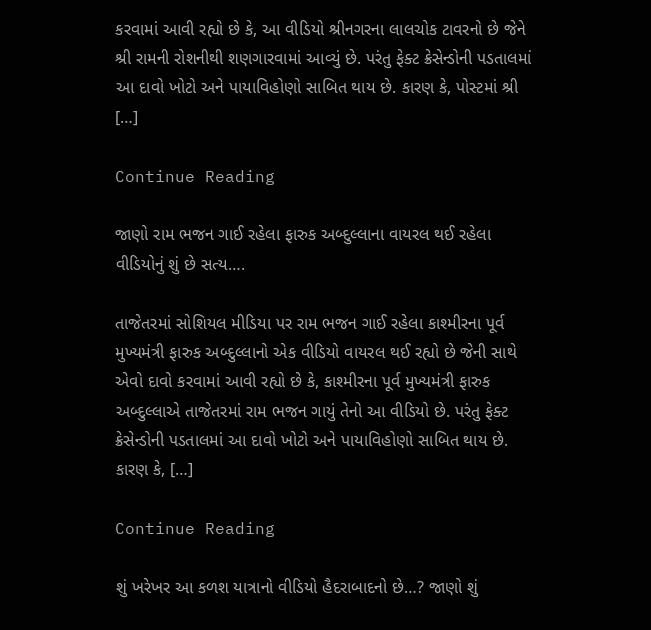કરવામાં આવી રહ્યો છે કે, આ વીડિયો શ્રીનગરના લાલચોક ટાવરનો છે જેને શ્રી રામની રોશનીથી શણગારવામાં આવ્યું છે. પરંતુ ફેક્ટ ક્રેસેન્ડોની પડતાલમાં આ દાવો ખોટો અને પાયાવિહોણો સાબિત થાય છે. કારણ કે, પોસ્ટમાં શ્રી […]

Continue Reading

જાણો રામ ભજન ગાઈ રહેલા ફારુક અબ્દુલ્લાના વાયરલ થઈ રહેલા વીડિયોનું શું છે સત્ય….

તાજેતરમાં સોશિયલ મીડિયા પર રામ ભજન ગાઈ રહેલા કાશ્મીરના પૂર્વ મુખ્યમંત્રી ફારુક અબ્દુલ્લાનો એક વીડિયો વાયરલ થઈ રહ્યો છે જેની સાથે એવો દાવો કરવામાં આવી રહ્યો છે કે, કાશ્મીરના પૂર્વ મુખ્યમંત્રી ફારુક અબ્દુલ્લાએ તાજેતરમાં રામ ભજન ગાયું તેનો આ વીડિયો છે. પરંતુ ફેક્ટ ક્રેસેન્ડોની પડતાલમાં આ દાવો ખોટો અને પાયાવિહોણો સાબિત થાય છે. કારણ કે, […]

Continue Reading

શું ખરેખર આ કળશ યાત્રાનો વીડિયો હૈદરાબાદનો છે…? જાણો શું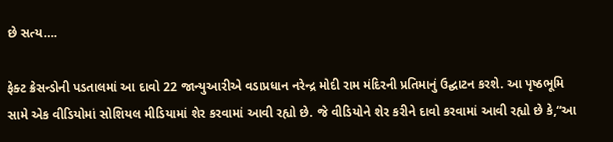છે સત્ય….

ફેક્ટ ક્રેસન્ડોની પડતાલમાં આ દાવો 22 જાન્યુઆરીએ વડાપ્રધાન નરેન્દ્ર મોદી રામ મંદિરની પ્રતિમાનું ઉદ્ઘાટન કરશે. આ પૃષ્ઠભૂમિ સામે એક વીડિયોમાં સોશિયલ મીડિયામાં શેર કરવામાં આવી રહ્યો છે. જે વીડિયોને શેર કરીને દાવો કરવામાં આવી રહ્યો છે કે,“આ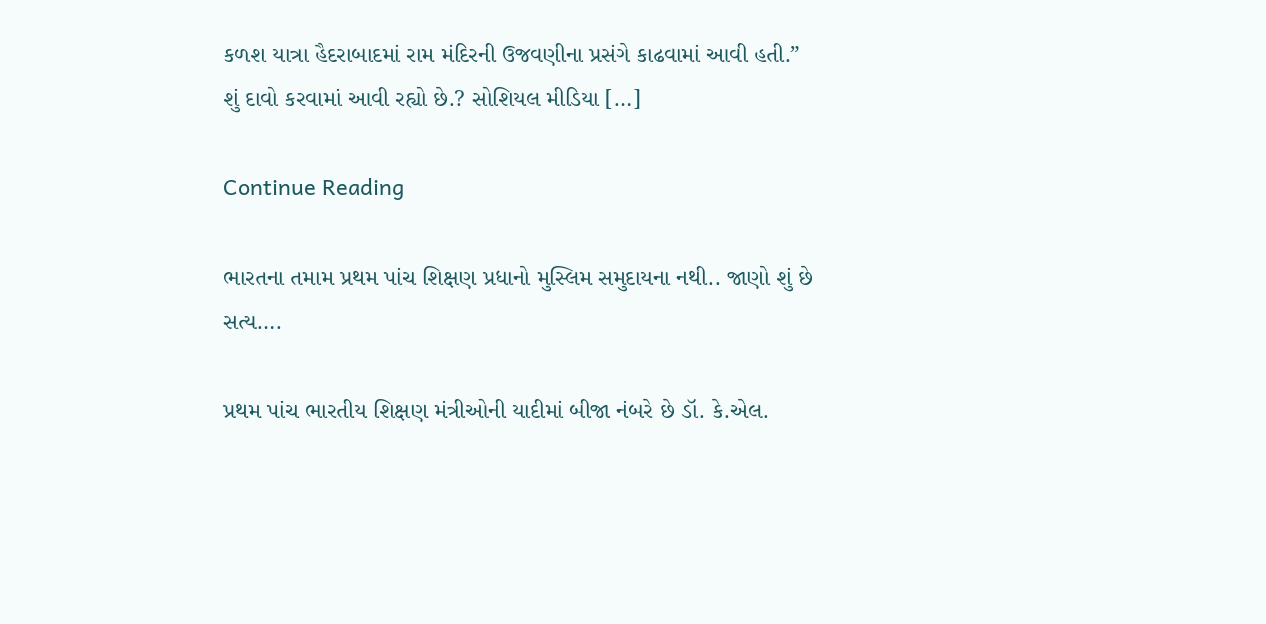કળશ યાત્રા હૈદરાબાદમાં રામ મંદિરની ઉજવણીના પ્રસંગે કાઢવામાં આવી હતી.” શું દાવો કરવામાં આવી રહ્યો છે.? સોશિયલ મીડિયા […]

Continue Reading

ભારતના તમામ પ્રથમ પાંચ શિક્ષણ પ્રધાનો મુસ્લિમ સમુદાયના નથી.. જાણો શું છે સત્ય….

પ્રથમ પાંચ ભારતીય શિક્ષણ મંત્રીઓની યાદીમાં બીજા નંબરે છે ડૉ. કે.એલ.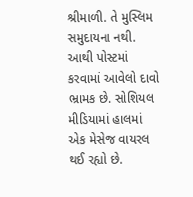શ્રીમાળી. તે મુસ્લિમ સમુદાયના નથી. આથી પોસ્ટમાં કરવામાં આવેલો દાવો ભ્રામક છે. સોશિયલ મીડિયામાં હાલમાં એક મેસેજ વાયરલ થઈ રહ્યો છે.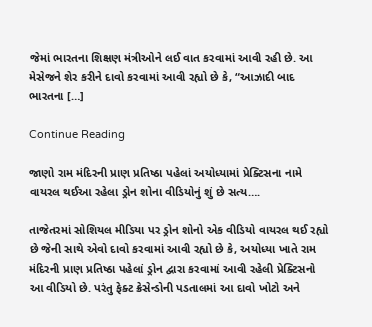જેમાં ભારતના શિક્ષણ મંત્રીઓને લઈ વાત કરવામાં આવી રહી છે. આ મેસેજને શેર કરીને દાવો કરવામાં આવી રહ્યો છે કે, “આઝાદી બાદ ભારતના […]

Continue Reading

જાણો રામ મંદિરની પ્રાણ પ્રતિષ્ઠા પહેલાં અયોધ્યામાં પ્રેક્ટિસના નામે વાયરલ થઈઆ રહેલા ડ્રોન શોના વીડિયોનું શું છે સત્ય….

તાજેતરમાં સોશિયલ મીડિયા પર ડ્રોન શોનો એક વીડિયો વાયરલ થઈ રહ્યો છે જેની સાથે એવો દાવો કરવામાં આવી રહ્યો છે કે, અયોધ્યા ખાતે રામ મંદિરની પ્રાણ પ્રતિષ્ઠા પહેલાં ડ્રોન દ્વારા કરવામાં આવી રહેલી પ્રેક્ટિસનો આ વીડિયો છે. પરંતુ ફેક્ટ ક્રેસેન્ડોની પડતાલમાં આ દાવો ખોટો અને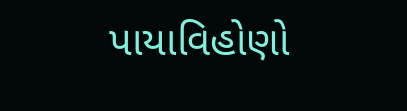પાયાવિહોણો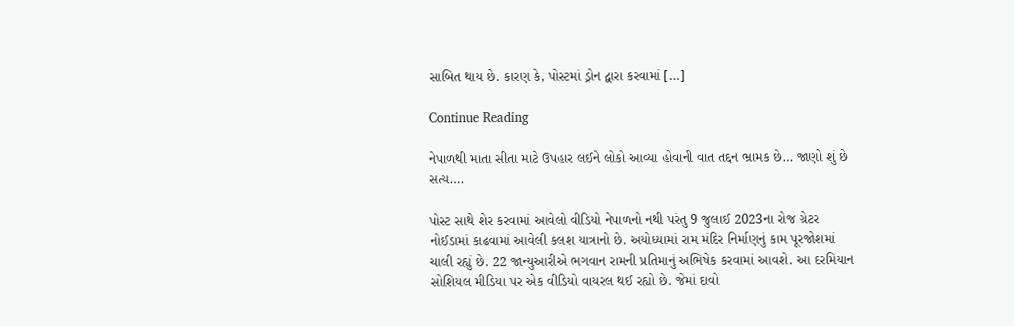સાબિત થાય છે. કારણ કે, પોસ્ટમાં ડ્રોન દ્વારા કરવામાં […]

Continue Reading

નેપાળથી માતા સીતા માટે ઉપહાર લઈને લોકો આવ્યા હોવાની વાત તદ્દન ભ્રામક છે… જાણો શું છે સત્ય….

પોસ્ટ સાથે શેર કરવામાં આવેલો વીડિયો નેપાળનો નથી પરંતુ 9 જુલાઈ 2023ના રોજ ગ્રેટર નોઈડામાં કાઢવામાં આવેલી કલશ યાત્રાનો છે. અયોધ્યામાં રામ મંદિર નિર્માણનું કામ પૂરજોશમાં ચાલી રહ્યું છે. 22 જાન્યુઆરીએ ભગવાન રામની પ્રતિમાનું અભિષેક કરવામાં આવશે. આ દરમિયાન સોશિયલ મીડિયા પર એક વીડિયો વાયરલ થઈ રહ્યો છે. જેમાં દાવો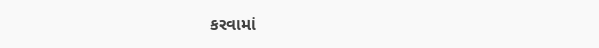કરવામાં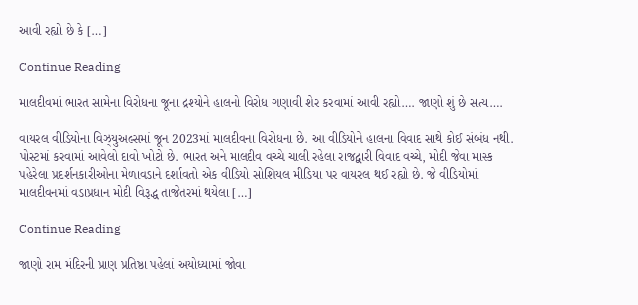આવી રહ્યો છે કે […]

Continue Reading

માલદીવમાં ભારત સામેના વિરોધના જૂના દ્રશ્યોને હાલનો વિરોધ ગણાવી શેર કરવામાં આવી રહ્યો…. જાણો શું છે સત્ય….

વાયરલ વીડિયોના વિઝ્યુઅલ્સમાં જૂન 2023માં માલદીવના વિરોધના છે. આ વીડિયોને હાલના વિવાદ સાથે કોઈ સંબંધ નથી. પોસ્ટમાં કરવામાં આવેલો દાવો ખોટો છે. ભારત અને માલદીવ વચ્ચે ચાલી રહેલા રાજદ્વારી વિવાદ વચ્ચે, મોદી જેવા માસ્ક પહેરેલા પ્રદર્શનકારીઓના મેળાવડાને દર્શાવતો એક વીડિયો સોશિયલ મીડિયા પર વાયરલ થઈ રહ્યો છે. જે વીડિયોમાં માલદીવનમાં વડાપ્રધાન મોદી વિરૂદ્ધ તાજેતરમાં થયેલા […]

Continue Reading

જાણો રામ મંદિરની પ્રાણ પ્રતિષ્ઠા પહેલાં અયોધ્યામાં જોવા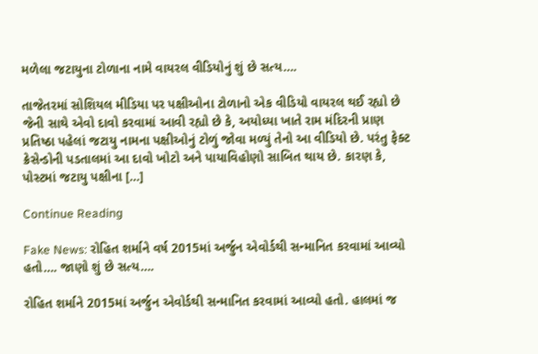મળેલા જટાયુના ટોળાના નામે વાયરલ વીડિયોનું શું છે સત્ય….

તાજેતરમાં સોશિયલ મીડિયા પર પક્ષીઓના ટોળાનો એક વીડિયો વાયરલ થઈ રહ્યો છે જેની સાથે એવો દાવો કરવામાં આવી રહ્યો છે કે, અયોધ્યા ખાતે રામ મંદિરની પ્રાણ પ્રતિષ્ઠા પહેલાં જટાયુ નામના પક્ષીઓનું ટોળું જોવા મળ્યું તેનો આ વીડિયો છે. પરંતુ ફેક્ટ ક્રેસેન્ડોની પડતાલમાં આ દાવો ખોટો અને પાયાવિહોણો સાબિત થાય છે. કારણ કે, પોસ્ટમાં જટાયુ પક્ષીના […]

Continue Reading

Fake News: રોહિત શર્માને વર્ષ 2015માં અર્જુન એવોર્ડથી સન્માનિત કરવામાં આવ્યો હતો…. જાણો શું છે સત્ય….

રોહિત શર્માને 2015માં અર્જુન એવોર્ડથી સન્માનિત કરવામાં આવ્યો હતો. હાલમાં જ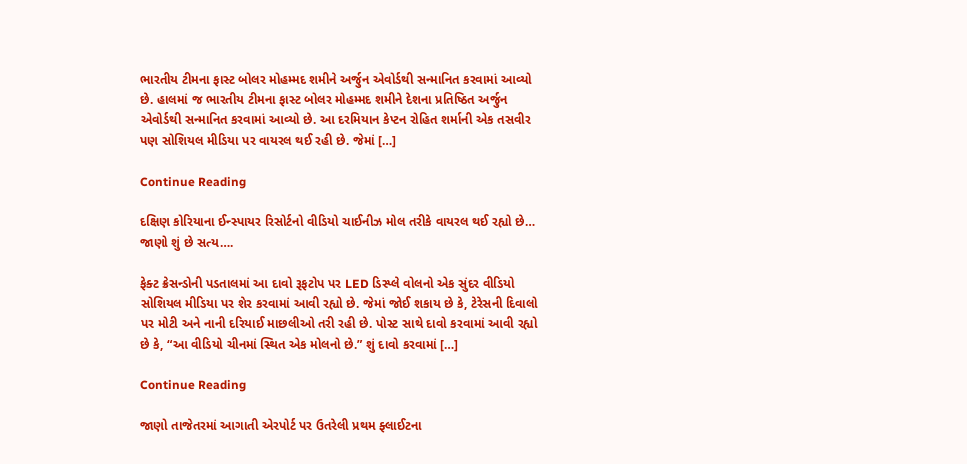ભારતીય ટીમના ફાસ્ટ બોલર મોહમ્મદ શમીને અર્જુન એવોર્ડથી સન્માનિત કરવામાં આવ્યો છે. હાલમાં જ ભારતીય ટીમના ફાસ્ટ બોલર મોહમ્મદ શમીને દેશના પ્રતિષ્ઠિત અર્જુન એવોર્ડથી સન્માનિત કરવામાં આવ્યો છે. આ દરમિયાન કેપ્ટન રોહિત શર્માની એક તસવીર પણ સોશિયલ મીડિયા પર વાયરલ થઈ રહી છે. જેમાં […]

Continue Reading

દક્ષિણ કોરિયાના ઈન્સ્પાયર રિસોર્ટનો વીડિયો ચાઈનીઝ મોલ તરીકે વાયરલ થઈ રહ્યો છે… જાણો શું છે સત્ય….

ફેક્ટ ક્રેસન્ડોની પડતાલમાં આ દાવો રૂફટોપ પર LED ડિસ્પ્લે વોલનો એક સુંદર વીડિયો સોશિયલ મીડિયા પર શેર કરવામાં આવી રહ્યો છે. જેમાં જોઈ શકાય છે કે, ટેરેસની દિવાલો પર મોટી અને નાની દરિયાઈ માછલીઓ તરી રહી છે. પોસ્ટ સાથે દાવો કરવામાં આવી રહ્યો છે કે, “આ વીડિયો ચીનમાં સ્થિત એક મોલનો છે.” શું દાવો કરવામાં […]

Continue Reading

જાણો તાજેતરમાં આગાતી એરપોર્ટ પર ઉતરેલી પ્રથમ ફ્લાઈટના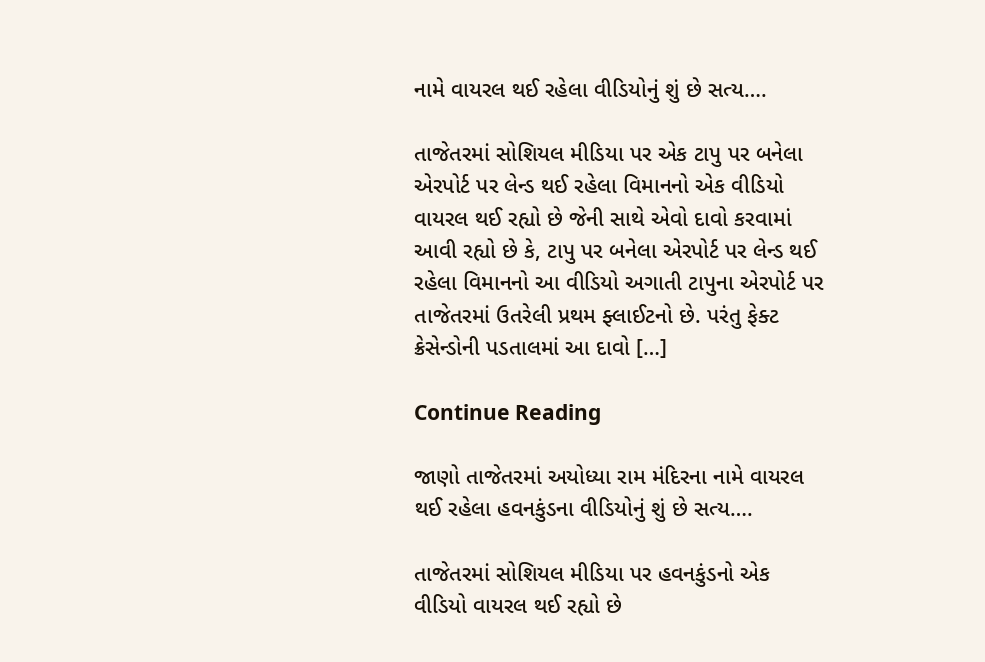નામે વાયરલ થઈ રહેલા વીડિયોનું શું છે સત્ય….

તાજેતરમાં સોશિયલ મીડિયા પર એક ટાપુ પર બનેલા એરપોર્ટ પર લેન્ડ થઈ રહેલા વિમાનનો એક વીડિયો વાયરલ થઈ રહ્યો છે જેની સાથે એવો દાવો કરવામાં આવી રહ્યો છે કે, ટાપુ પર બનેલા એરપોર્ટ પર લેન્ડ થઈ રહેલા વિમાનનો આ વીડિયો અગાતી ટાપુના એરપોર્ટ પર તાજેતરમાં ઉતરેલી પ્રથમ ફ્લાઈટનો છે. પરંતુ ફેક્ટ ક્રેસેન્ડોની પડતાલમાં આ દાવો […]

Continue Reading

જાણો તાજેતરમાં અયોધ્યા રામ મંદિરના નામે વાયરલ થઈ રહેલા હવનકુંડના વીડિયોનું શું છે સત્ય….

તાજેતરમાં સોશિયલ મીડિયા પર હવનકુંડનો એક વીડિયો વાયરલ થઈ રહ્યો છે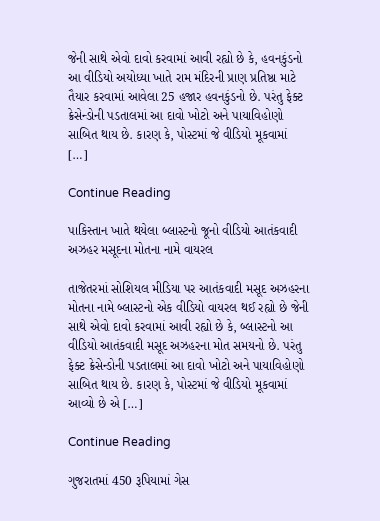જેની સાથે એવો દાવો કરવામાં આવી રહ્યો છે કે, હવનકુંડનો આ વીડિયો અયોધ્યા ખાતે રામ મંદિરની પ્રાણ પ્રતિષ્ઠા માટે તૈયાર કરવામાં આવેલા 25 હજાર હવનકુંડનો છે. પરંતુ ફેક્ટ ક્રેસેન્ડોની પડતાલમાં આ દાવો ખોટો અને પાયાવિહોણો સાબિત થાય છે. કારણ કે, પોસ્ટમાં જે વીડિયો મૂકવામાં […]

Continue Reading

પાકિસ્તાન ખાતે થયેલા બ્લાસ્ટનો જૂનો વીડિયો આતંકવાદી અઝહર મસૂદના મોતના નામે વાયરલ

તાજેતરમાં સોશિયલ મીડિયા પર આતંકવાદી મસૂદ અઝહરના મોતના નામે બ્લાસ્ટનો એક વીડિયો વાયરલ થઈ રહ્યો છે જેની સાથે એવો દાવો કરવામાં આવી રહ્યો છે કે, બ્લાસ્ટનો આ વીડિયો આતંકવાદી મસૂદ અઝહરના મોત સમયનો છે. પરંતુ ફેક્ટ ક્રેસેન્ડોની પડતાલમાં આ દાવો ખોટો અને પાયાવિહોણો સાબિત થાય છે. કારણ કે, પોસ્ટમાં જે વીડિયો મૂકવામાં આવ્યો છે એ […]

Continue Reading

ગુજરાતમાં 450 રૂપિયામાં ગેસ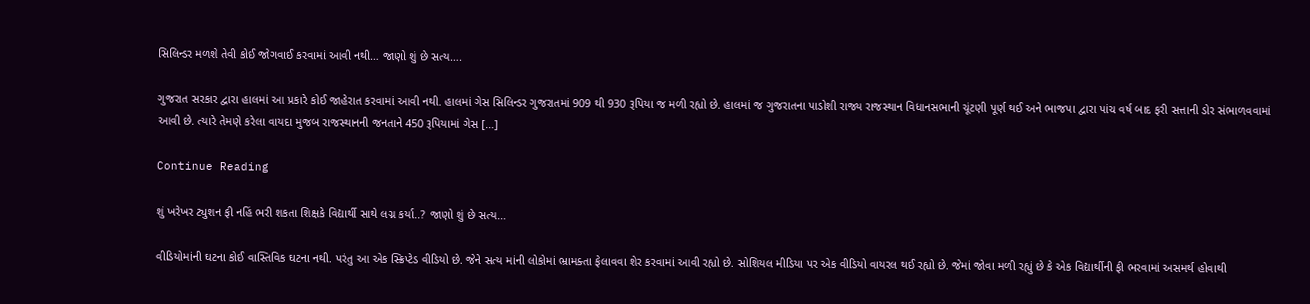સિલિન્ડર મળશે તેવી કોઈ જોગવાઈ કરવામાં આવી નથી… જાણો શું છે સત્ય….

ગુજરાત સરકાર દ્વારા હાલમાં આ પ્રકારે કોઈ જાહેરાત કરવામાં આવી નથી. હાલમાં ગેસ સિલિન્ડર ગુજરાતમાં 909 થી 930 રૂપિયા જ મળી રહ્યો છે. હાલમાં જ ગુજરાતના પાડોશી રાજ્ય રાજસ્થાન વિધાનસભાની ચૂંટણી પૂર્ણ થઈ અને ભાજપા દ્વારા પાંચ વર્ષ બાદ ફરી સત્તાની ડોર સંભાળવવામાં આવી છે. ત્યારે તેમણે કરેલા વાયદા મુજબ રાજસ્થાનની જનતાને 450 રૂપિયામાં ગેસ […]

Continue Reading

શું ખરેખર ટ્યુશન ફી નહિં ભરી શકતા શિક્ષકે વિદ્યાર્થી સાથે લગ્ન કર્યા..? જાણો શું છે સત્ય…

વીડિયોમાંની ઘટના કોઈ વાસ્તિવિક ઘટના નથી. પરંતુ આ એક સ્ક્રિપ્ટેડ વીડિયો છે. જેને સત્ય માંની લોકોમાં ભ્રામક્તા ફેલાવવા શેર કરવામાં આવી રહ્યો છે. સોશિયલ મીડિયા પર એક વીડિયો વાયરલ થઈ રહ્યો છે. જેમાં જોવા મળી રહ્યું છે કે એક વિદ્યાર્થીની ફી ભરવામાં અસમર્થ હોવાથી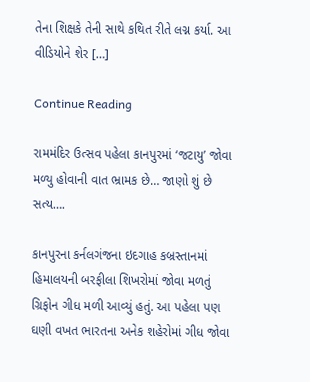તેના શિક્ષકે તેની સાથે કથિત રીતે લગ્ન કર્યા. આ વીડિયોને શેર […]

Continue Reading

રામમંદિર ઉત્સવ પહેલા કાનપુરમાં ‘જટાયુ’ જોવા મળ્યુ હોવાની વાત ભ્રામક છે… જાણો શું છે સત્ય….

કાનપુરના કર્નલગંજના ઇદગાહ કબ્રસ્તાનમાં હિમાલયની બરફીલા શિખરોમાં જોવા મળતું ગ્રિફોન ગીધ મળી આવ્યું હતું. આ પહેલા પણ ઘણી વખત ભારતના અનેક શહેરોમાં ગીધ જોવા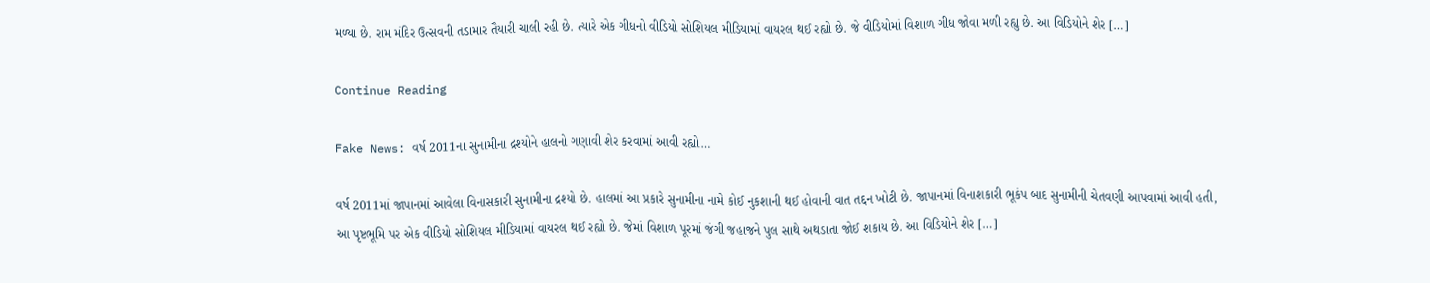મળ્યા છે. રામ મંદિર ઉત્સવની તડામાર તૈયારી ચાલી રહી છે. ત્યારે એક ગીધનો વીડિયો સોશિયલ મીડિયામાં વાયરલ થઈ રહ્યો છે. જે વીડિયોમાં વિશાળ ગીધ જોવા મળી રહ્યુ છે. આ વિડિયોને શેર […]

Continue Reading

Fake News: વર્ષ 2011ના સુનામીના દ્રશ્યોને હાલનો ગણાવી શેર કરવામાં આવી રહ્યો…

વર્ષ 2011માં જાપાનમાં આવેલા વિનાસકારી સુનામીના દ્રશ્યો છે. હાલમાં આ પ્રકારે સુનામીના નામે કોઈ નુકશાની થઈ હોવાની વાત તદ્દન ખોટી છે. જાપાનમાં વિનાશકારી ભૂકંપ બાદ સુનામીની ચેતવણી આપવામાં આવી હતી, આ પૃષ્ટભૂમિ પર એક વીડિયો સોશિયલ મીડિયામાં વાયરલ થઈ રહ્યો છે. જેમાં વિશાળ પૂરમાં જંગી જહાજને પુલ સાથે અથડાતા જોઈ શકાય છે. આ વિડિયોને શેર […]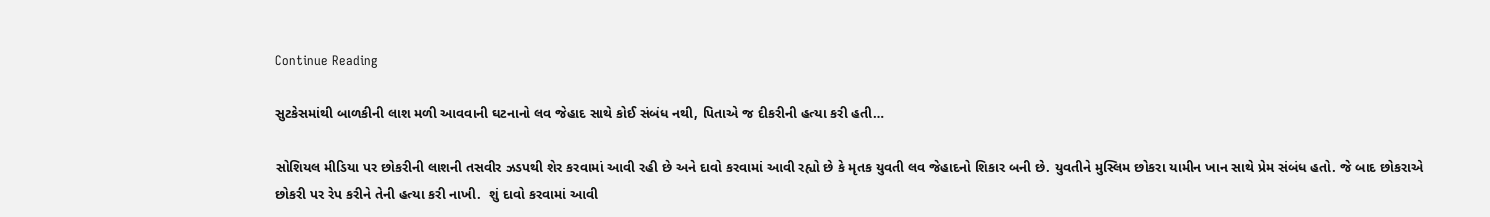Continue Reading

સુટકેસમાંથી બાળકીની લાશ મળી આવવાની ઘટનાનો લવ જેહાદ સાથે કોઈ સંબંધ નથી, પિતાએ જ દીકરીની હત્યા કરી હતી…

સોશિયલ મીડિયા પર છોકરીની લાશની તસવીર ઝડપથી શેર કરવામાં આવી રહી છે અને દાવો કરવામાં આવી રહ્યો છે કે મૃતક યુવતી લવ જેહાદનો શિકાર બની છે. યુવતીને મુસ્લિમ છોકરા યામીન ખાન સાથે પ્રેમ સંબંધ હતો. જે બાદ છોકરાએ છોકરી પર રેપ કરીને તેની હત્યા કરી નાખી.  શું દાવો કરવામાં આવી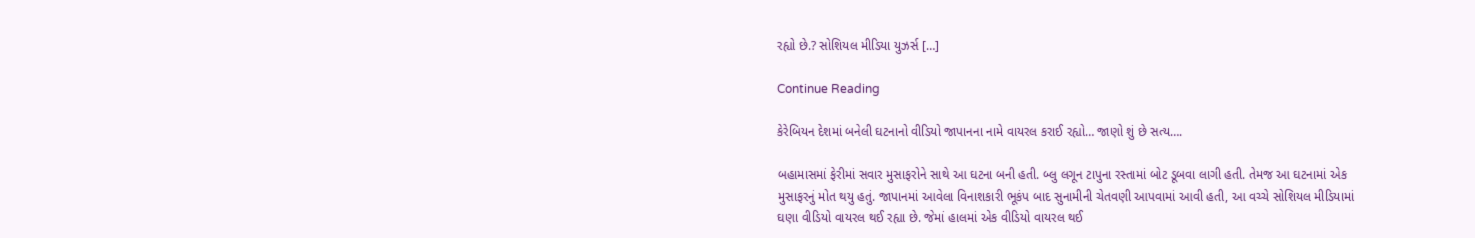રહ્યો છે.? સોશિયલ મીડિયા યુઝર્સ […]

Continue Reading

કેરેબિયન દેશમાં બનેલી ઘટનાનો વીડિયો જાપાનના નામે વાયરલ કરાઈ રહ્યો… જાણો શું છે સત્ય….

બહામાસમાં ફેરીમાં સવાર મુસાફરોને સાથે આ ઘટના બની હતી. બ્લુ લગૂન ટાપુના રસ્તામાં બોટ ડૂબવા લાગી હતી. તેમજ આ ઘટનામાં એક મુસાફરનું મોત થયુ હતું. જાપાનમાં આવેલા વિનાશકારી ભૂકંપ બાદ સુનામીની ચેતવણી આપવામાં આવી હતી, આ વચ્ચે સોશિયલ મીડિયામાં ઘણા વીડિયો વાયરલ થઈ રહ્યા છે. જેમાં હાલમાં એક વીડિયો વાયરલ થઈ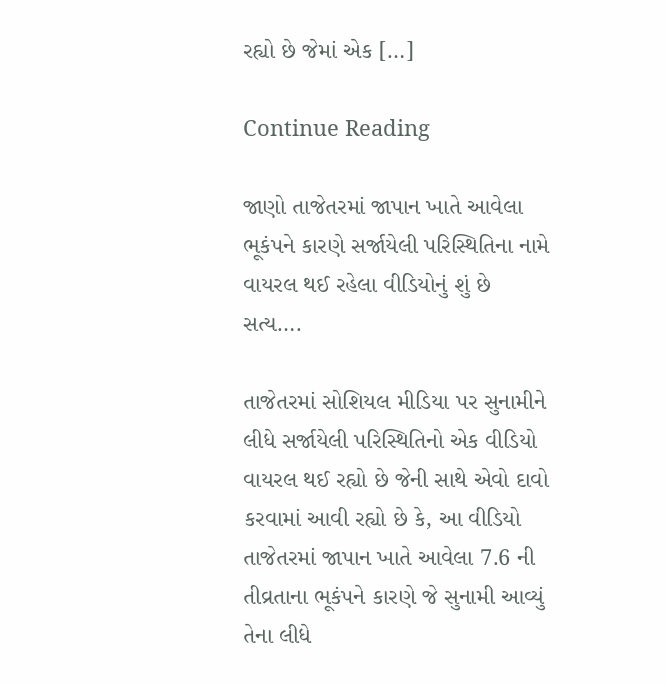રહ્યો છે જેમાં એક […]

Continue Reading

જાણો તાજેતરમાં જાપાન ખાતે આવેલા ભૂકંપને કારણે સર્જાયેલી પરિસ્થિતિના નામે વાયરલ થઈ રહેલા વીડિયોનું શું છે સત્ય….

તાજેતરમાં સોશિયલ મીડિયા પર સુનામીને લીધે સર્જાયેલી પરિસ્થિતિનો એક વીડિયો વાયરલ થઈ રહ્યો છે જેની સાથે એવો દાવો કરવામાં આવી રહ્યો છે કે, આ વીડિયો તાજેતરમાં જાપાન ખાતે આવેલા 7.6 ની તીવ્રતાના ભૂકંપને કારણે જે સુનામી આવ્યું તેના લીધે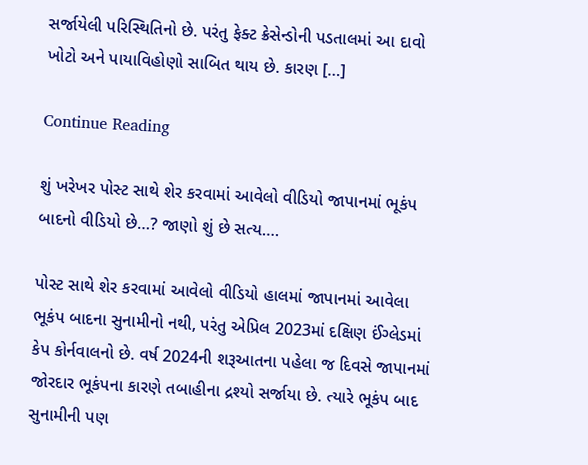સર્જાયેલી પરિસ્થિતિનો છે. પરંતુ ફેક્ટ ક્રેસેન્ડોની પડતાલમાં આ દાવો ખોટો અને પાયાવિહોણો સાબિત થાય છે. કારણ […]

Continue Reading

શું ખરેખર પોસ્ટ સાથે શેર કરવામાં આવેલો વીડિયો જાપાનમાં ભૂકંપ બાદનો વીડિયો છે…? જાણો શું છે સત્ય….

પોસ્ટ સાથે શેર કરવામાં આવેલો વીડિયો હાલમાં જાપાનમાં આવેલા ભૂકંપ બાદના સુનામીનો નથી, પરંતુ એપ્રિલ 2023માં દક્ષિણ ઈંગ્લેડમાં કેપ કોર્નવાલનો છે. વર્ષ 2024ની શરૂઆતના પહેલા જ દિવસે જાપાનમાં જોરદાર ભૂકંપના કારણે તબાહીના દ્રશ્યો સર્જાયા છે. ત્યારે ભૂકંપ બાદ સુનામીની પણ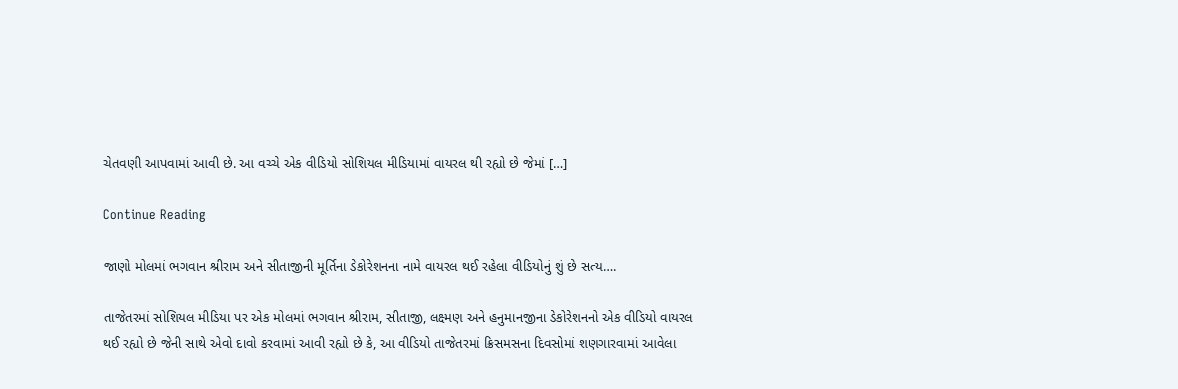ચેતવણી આપવામાં આવી છે. આ વચ્ચે એક વીડિયો સોશિયલ મીડિયામાં વાયરલ થી રહ્યો છે જેમાં […]

Continue Reading

જાણો મોલમાં ભગવાન શ્રીરામ અને સીતાજીની મૂર્તિના ડેકોરેશનના નામે વાયરલ થઈ રહેલા વીડિયોનું શું છે સત્ય….

તાજેતરમાં સોશિયલ મીડિયા પર એક મોલમાં ભગવાન શ્રીરામ, સીતાજી, લક્ષ્મણ અને હનુમાનજીના ડેકોરેશનનો એક વીડિયો વાયરલ થઈ રહ્યો છે જેની સાથે એવો દાવો કરવામાં આવી રહ્યો છે કે, આ વીડિયો તાજેતરમાં ક્રિસમસના દિવસોમાં શણગારવામાં આવેલા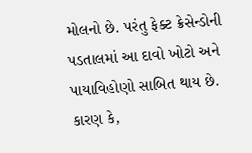મોલનો છે. પરંતુ ફેક્ટ ક્રેસેન્ડોની પડતાલમાં આ દાવો ખોટો અને પાયાવિહોણો સાબિત થાય છે. કારણ કે,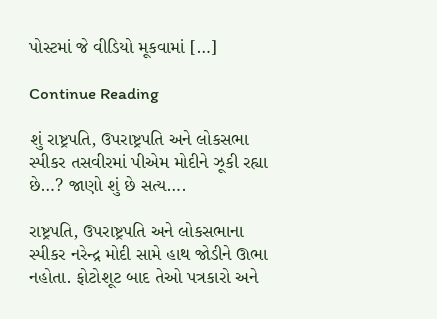પોસ્ટમાં જે વીડિયો મૂકવામાં […]

Continue Reading

શું રાષ્ટ્રપતિ, ઉપરાષ્ટ્રપતિ અને લોકસભા સ્પીકર તસવીરમાં પીએમ મોદીને ઝૂકી રહ્યા છે…? જાણો શું છે સત્ય….

રાષ્ટ્રપતિ, ઉપરાષ્ટ્રપતિ અને લોકસભાના સ્પીકર નરેન્દ્ર મોદી સામે હાથ જોડીને ઊભા નહોતા. ફોટોશૂટ બાદ તેઓ પત્રકારો અને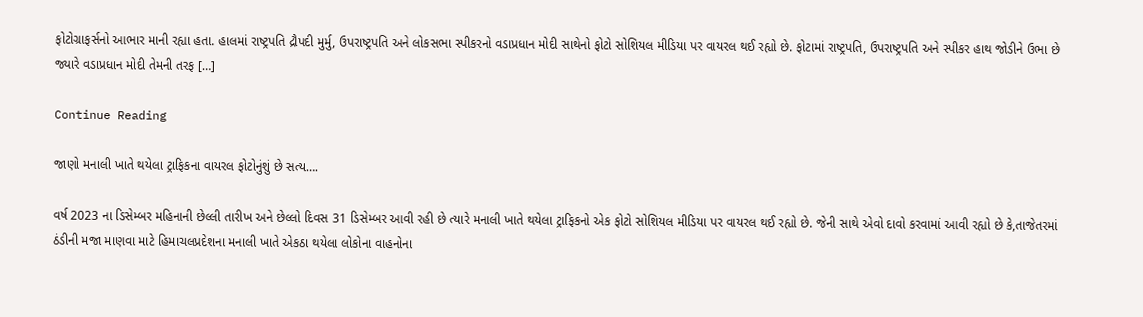ફોટોગ્રાફર્સનો આભાર માની રહ્યા હતા. હાલમાં રાષ્ટ્રપતિ દ્રૌપદી મુર્મુ, ઉપરાષ્ટ્રપતિ અને લોકસભા સ્પીકરનો વડાપ્રધાન મોદી સાથેનો ફોટો સોશિયલ મીડિયા પર વાયરલ થઈ રહ્યો છે. ફોટામાં રાષ્ટ્રપતિ, ઉપરાષ્ટ્રપતિ અને સ્પીકર હાથ જોડીને ઉભા છે જ્યારે વડાપ્રધાન મોદી તેમની તરફ […]

Continue Reading

જાણો મનાલી ખાતે થયેલા ટ્રાફિકના વાયરલ ફોટોનુંશું છે સત્ય….

વર્ષ 2023 ના ડિસેમ્બર મહિનાની છેલ્લી તારીખ અને છેલ્લો દિવસ 31 ડિસેમ્બર આવી રહી છે ત્યારે મનાલી ખાતે થયેલા ટ્રાફિકનો એક ફોટો સોશિયલ મીડિયા પર વાયરલ થઈ રહ્યો છે. જેની સાથે એવો દાવો કરવામાં આવી રહ્યો છે કે,તાજેતરમાં ઠંડીની મજા માણવા માટે હિમાચલપ્રદેશના મનાલી ખાતે એકઠા થયેલા લોકોના વાહનોના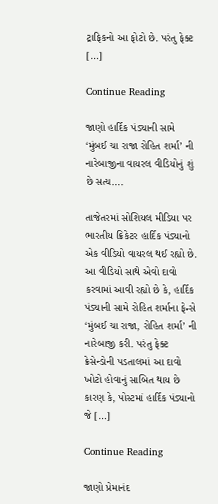ટ્રાફિકનો આ ફોટો છે. પરંતુ ફેક્ટ […]

Continue Reading

જાણો હાર્દિક પંડ્યાની સામે ‘મુંબઈ ચા રાજા રોહિત શર્મા’ ની નારેબાજીના વાયરલ વીડિયોનું શું છે સત્ય….

તાજેતરમાં સોશિયલ મીડિયા પર ભારતીય ક્રિકેટર હાર્દિક પંડ્યાનો એક વીડિયો વાયરલ થઈ રહ્યો છે. આ વીડિયો સાથે એવો દાવો કરવામાં આવી રહ્યો છે કે, હાર્દિક પંડ્યાની સામે રોહિત શર્માના ફેન્સે ‘મુંબઈ ચા રાજા, રોહિત શર્મા’ ની નારેબાજી કરી. પરંતુ ફેક્ટ ક્રેસેન્ડોની પડતાલમાં આ દાવો ખોટો હોવાનું સાબિત થાય છે કારણ કે, પોસ્ટમાં હાર્દિક પંડ્યાનો જે […]

Continue Reading

જાણો પ્રેમાનંદ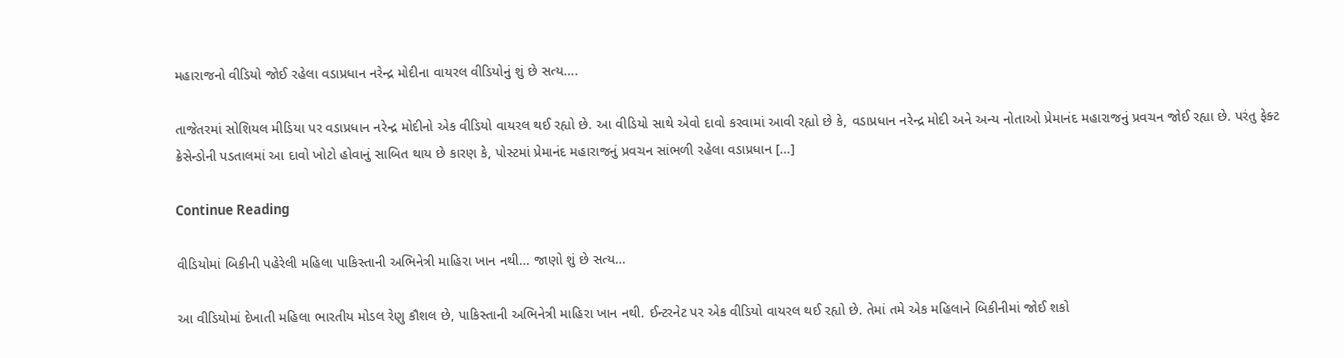મહારાજનો વીડિયો જોઈ રહેલા વડાપ્રધાન નરેન્દ્ર મોદીના વાયરલ વીડિયોનું શું છે સત્ય….

તાજેતરમાં સોશિયલ મીડિયા પર વડાપ્રધાન નરેન્દ્ર મોદીનો એક વીડિયો વાયરલ થઈ રહ્યો છે. આ વીડિયો સાથે એવો દાવો કરવામાં આવી રહ્યો છે કે, વડાપ્રધાન નરેન્દ્ર મોદી અને અન્ય નોતાઓ પ્રેમાનંદ મહારાજનું પ્રવચન જોઈ રહ્યા છે. પરંતુ ફેક્ટ ક્રેસેન્ડોની પડતાલમાં આ દાવો ખોટો હોવાનું સાબિત થાય છે કારણ કે, પોસ્ટમાં પ્રેમાનંદ મહારાજનું પ્રવચન સાંભળી રહેલા વડાપ્રધાન […]

Continue Reading

વીડિયોમાં બિકીની પહેરેલી મહિલા પાકિસ્તાની અભિનેત્રી માહિરા ખાન નથી… જાણો શું છે સત્ય…

આ વીડિયોમાં દેખાતી મહિલા ભારતીય મોડલ રેણુ કૌશલ છે, પાકિસ્તાની અભિનેત્રી માહિરા ખાન નથી. ઈન્ટરનેટ પર એક વીડિયો વાયરલ થઈ રહ્યો છે. તેમાં તમે એક મહિલાને બિકીનીમાં જોઈ શકો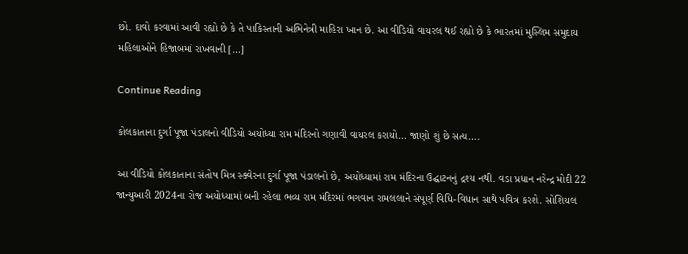છો. દાવો કરવામાં આવી રહ્યો છે કે તે પાકિસ્તાની અભિનેત્રી માહિરા ખાન છે. આ વીડિયો વાયરલ થઈ રહ્યો છે કે ભારતમાં મુસ્લિમ સમુદાય મહિલાઓને હિજાબમાં રાખવાની […]

Continue Reading

કોલકાતાના દુર્ગા પૂજા પંડાલનો વીડિયો અયોધ્યા રામ મંદિરનો ગણાવી વાયરલ કરાયો… જાણો શું છે સત્ય….

આ વીડિયો કોલકાતાના સંતોષ મિત્ર સ્ક્વેરના દુર્ગા પૂજા પંડાલનો છે, અયોધ્યામાં રામ મંદિરના ઉદ્ઘાટનનું દ્રશ્ય નથી. વડા પ્રધાન નરેન્દ્ર મોદી 22 જાન્યુઆરી 2024ના રોજ અયોધ્યામાં બની રહેલા ભવ્ય રામ મંદિરમાં ભગવાન રામલલાને સંપૂર્ણ વિધિ-વિધાન સાથે પવિત્ર કરશે. સોશિયલ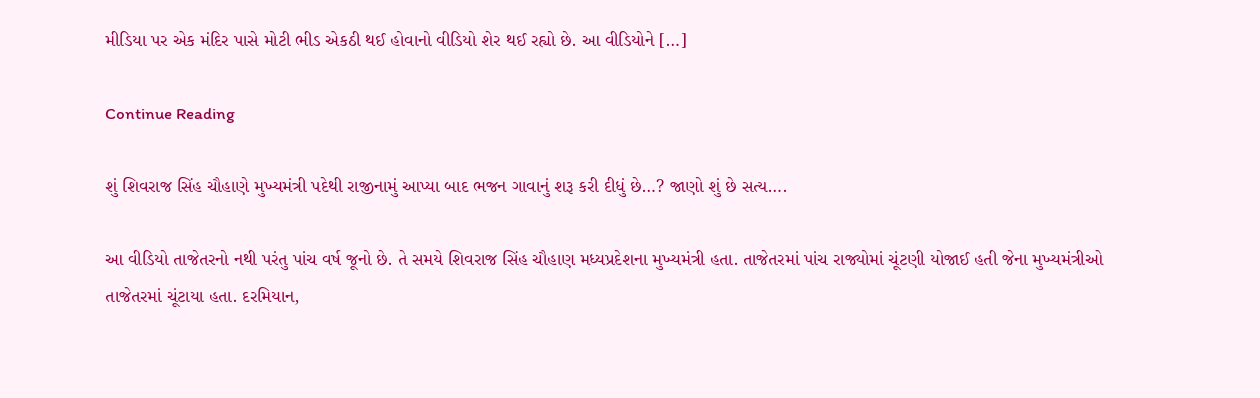મીડિયા પર એક મંદિર પાસે મોટી ભીડ એકઠી થઈ હોવાનો વીડિયો શેર થઈ રહ્યો છે. આ વીડિયોને […]

Continue Reading

શું શિવરાજ સિંહ ચૌહાણે મુખ્યમંત્રી પદેથી રાજીનામું આપ્યા બાદ ભજન ગાવાનું શરૂ કરી દીધું છે…? જાણો શું છે સત્ય….

આ વીડિયો તાજેતરનો નથી પરંતુ પાંચ વર્ષ જૂનો છે. તે સમયે શિવરાજ સિંહ ચૌહાણ મધ્યપ્રદેશના મુખ્યમંત્રી હતા. તાજેતરમાં પાંચ રાજ્યોમાં ચૂંટણી યોજાઈ હતી જેના મુખ્યમંત્રીઓ તાજેતરમાં ચૂંટાયા હતા. દરમિયાન,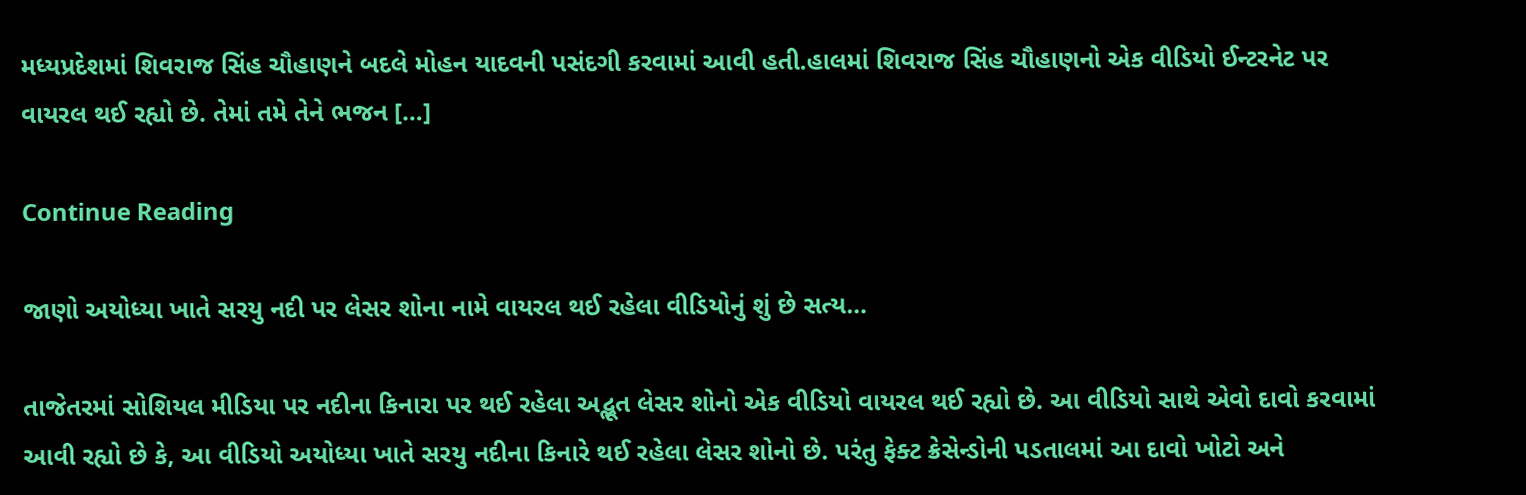મધ્યપ્રદેશમાં શિવરાજ સિંહ ચૌહાણને બદલે મોહન યાદવની પસંદગી કરવામાં આવી હતી.હાલમાં શિવરાજ સિંહ ચૌહાણનો એક વીડિયો ઈન્ટરનેટ પર વાયરલ થઈ રહ્યો છે. તેમાં તમે તેને ભજન […]

Continue Reading

જાણો અયોધ્યા ખાતે સરયુ નદી પર લેસર શોના નામે વાયરલ થઈ રહેલા વીડિયોનું શું છે સત્ય…

તાજેતરમાં સોશિયલ મીડિયા પર નદીના કિનારા પર થઈ રહેલા અદ્ભૂત લેસર શોનો એક વીડિયો વાયરલ થઈ રહ્યો છે. આ વીડિયો સાથે એવો દાવો કરવામાં આવી રહ્યો છે કે, આ વીડિયો અયોધ્યા ખાતે સરયુ નદીના કિનારે થઈ રહેલા લેસર શોનો છે. પરંતુ ફેક્ટ ક્રેસેન્ડોની પડતાલમાં આ દાવો ખોટો અને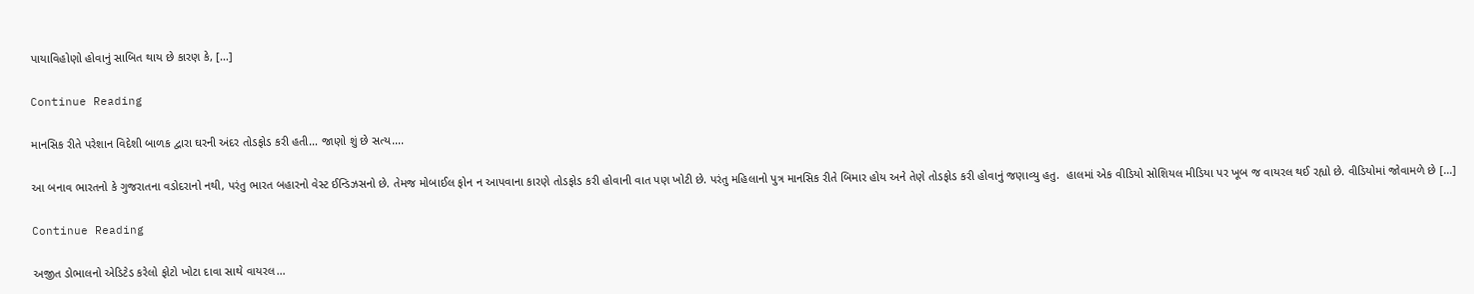પાયાવિહોણો હોવાનું સાબિત થાય છે કારણ કે, […]

Continue Reading

માનસિક રીતે પરેશાન વિદેશી બાળક દ્વારા ઘરની અંદર તોડફોડ કરી હતી… જાણો શું છે સત્ય….

આ બનાવ ભારતનો કે ગુજરાતના વડોદરાનો નથી, પરંતુ ભારત બહારનો વેસ્ટ ઈન્ડિઝસનો છે. તેમજ મોબાઈલ ફોન ન આપવાના કારણે તોડફોડ કરી હોવાની વાત પણ ખોટી છે. પરંતુ મહિલાનો પુત્ર માનસિક રીતે બિમાર હોય અને તેણે તોડફોડ કરી હોવાનું જણાવ્યુ હતુ.  હાલમાં એક વીડિયો સોશિયલ મીડિયા પર ખૂબ જ વાયરલ થઈ રહ્યો છે. વીડિયોમાં જોવામળે છે […]

Continue Reading

અજીત ડોભાલનો એડિટેડ કરેલો ફોટો ખોટા દાવા સાથે વાયરલ…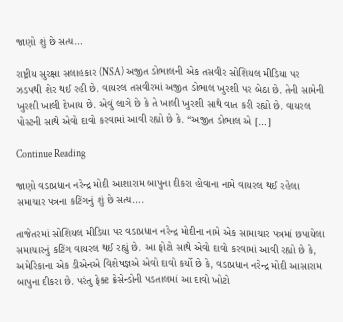જાણો શું છે સત્ય…

રાષ્ટ્રીય સુરક્ષા સલાહકાર (NSA) અજીત ડોભાલની એક તસવીર સોશિયલ મીડિયા પર ઝડપથી શેર થઈ રહી છે. વાયરલ તસવીરમાં અજીત ડોભાલ ખુરશી પર બેઠા છે. તેની સામેની ખુરશી ખાલી દેખાય છે. એવું લાગે છે કે તે ખાલી ખુરશી સાથે વાત કરી રહ્યો છે. વાયરલ પોસ્ટની સાથે એવો દાવો કરવામાં આવી રહ્યો છે કે. “અજીત ડોભાલ એ […]

Continue Reading

જાણો વડાપ્રધાન નરેન્દ્ર મોદી આશારામ બાપુના દીકરા હોવાના નામે વાયરલ થઈ રહેલા સમાચાર પત્રના કટિંગનું શું છે સત્ય….

તાજેતરમાં સોશિયલ મીડિયા પર વડાપ્રધાન નરેન્દ્ર મોદીના નામે એક સામાચાર પત્રમાં છપાયેલા સમાચારનું કટિંગ વાયરલ થઈ રહ્યું છે. આ ફોટો સાથે એવો દાવો કરવામાં આવી રહ્યો છે કે, અમેરિકાના એક ડીએનએ વિશેષજ્ઞએ એવો દાવો કર્યો છે કે, વડાપ્રધાન નરેન્દ્ર મોદી આસારામ બાપુના દીકરા છે. પરંતુ ફેક્ટ ક્રેસેન્ડોની પડતાલમાં આ દાવો ખોટો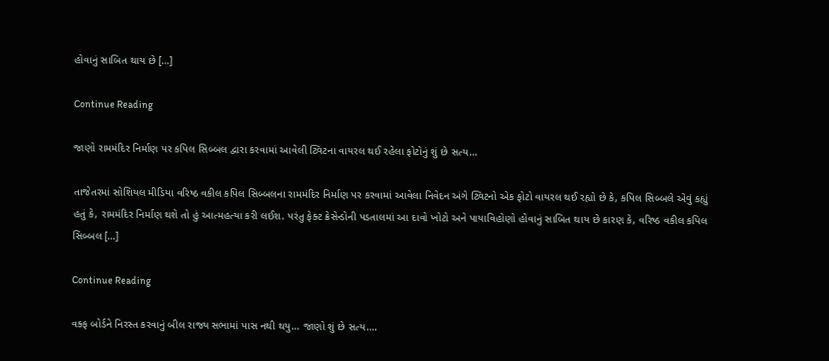હોવાનું સાબિત થાય છે […]

Continue Reading

જાણો રામમંદિર નિર્માણ પર કપિલ સિબ્બલ દ્વારા કરવામાં આવેલી ટ્વિટના વાયરલ થઈ રહેલા ફોટોનું શું છે સત્ય…

તાજેતરમાં સોશિયલ મીડિયા વરિષ્ઠ વકીલ કપિલ સિબ્બલના રામમંદિર નિર્માણ પર કરવામાં આવેલા નિવેદન અંગે ટ્વિટનો એક ફોટો વાયરલ થઈ રહ્યો છે કે, કપિલ સિબ્બલે એવું કહ્યું હતું કે, રામમંદિર નિર્માણ થશે તો હું આત્મહત્યા કરી લઈશ. પરંતુ ફેક્ટ ક્રેસેન્ડોની પડતાલમાં આ દાવો ખોટો અને પાયાવિહોણો હોવાનું સાબિત થાય છે કારણ કે, વરિષ્ઠ વકીલ કપિલ સિબ્બલ […]

Continue Reading

વક્ફ બોર્ડને નિરસ્ત કરવાનું બીલ રાજ્ય સભામાં પાસ નથી થયુ… જાણો શું છે સત્ય….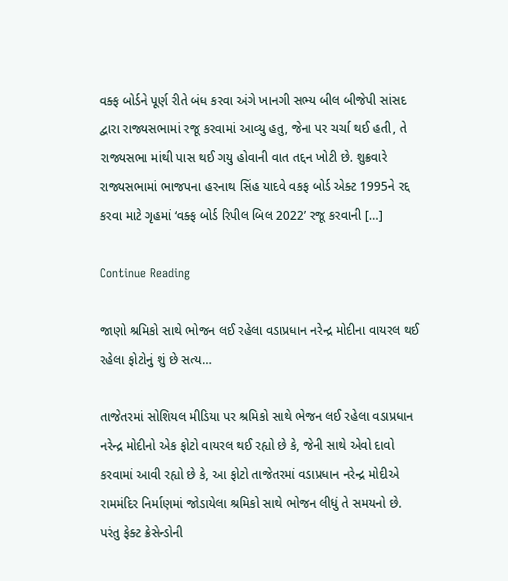વક્ફ બોર્ડને પૂર્ણ રીતે બંધ કરવા અંગે ખાનગી સભ્ય બીલ બીજેપી સાંસદ દ્વારા રાજ્યસભામાં રજૂ કરવામાં આવ્યુ હતુ, જેના પર ચર્ચા થઈ હતી, તે રાજ્યસભા માંથી પાસ થઈ ગયુ હોવાની વાત તદ્દન ખોટી છે. શુક્રવારે રાજ્યસભામાં ભાજપના હરનાથ સિંહ યાદવે વકફ બોર્ડ એક્ટ 1995ને રદ્દ કરવા માટે ગૃહમાં ‘વક્ફ બોર્ડ રિપીલ બિલ 2022’ રજૂ કરવાની […]

Continue Reading

જાણો શ્રમિકો સાથે ભોજન લઈ રહેલા વડાપ્રધાન નરેન્દ્ર મોદીના વાયરલ થઈ રહેલા ફોટોનું શું છે સત્ય…

તાજેતરમાં સોશિયલ મીડિયા પર શ્રમિકો સાથે ભેજન લઈ રહેલા વડાપ્રધાન નરેન્દ્ર મોદીનો એક ફોટો વાયરલ થઈ રહ્યો છે કે, જેની સાથે એવો દાવો કરવામાં આવી રહ્યો છે કે, આ ફોટો તાજેતરમાં વડાપ્રધાન નરેન્દ્ર મોદીએ રામમંદિર નિર્માણમાં જોડાયેલા શ્રમિકો સાથે ભોજન લીધું તે સમયનો છે. પરંતુ ફેક્ટ ક્રેસેન્ડોની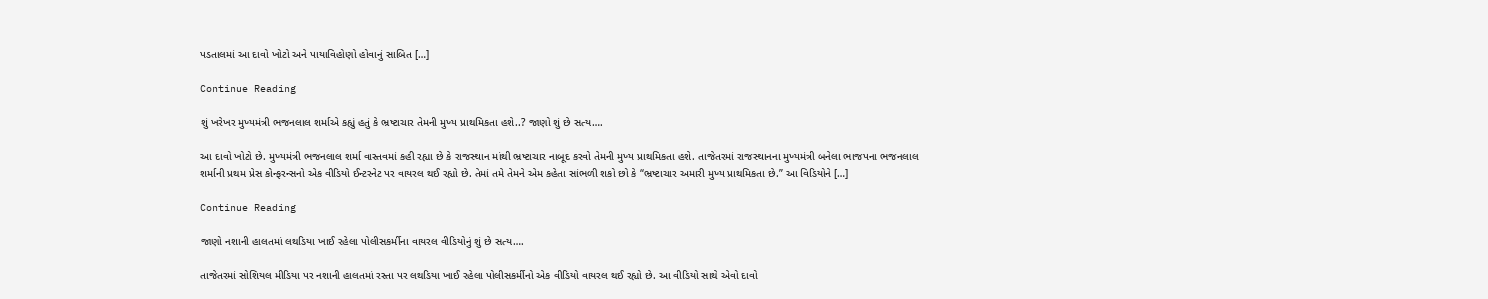પડતાલમાં આ દાવો ખોટો અને પાયાવિહોણો હોવાનું સાબિત […]

Continue Reading

શું ખરેખર મુખ્યમંત્રી ભજનલાલ શર્માએ કહ્યું હતું કે ભ્રષ્ટાચાર તેમની મુખ્ય પ્રાથમિકતા હશે..? જાણો શું છે સત્ય….

આ દાવો ખોટો છે. મુખ્યમંત્રી ભજનલાલ શર્મા વાસ્તવમાં કહી રહ્યા છે કે રાજસ્થાન માંથી ભ્રષ્ટાચાર નાબૂદ કરવો તેમની મુખ્ય પ્રાથમિકતા હશે. તાજેતરમાં રાજસ્થાનના મુખ્યમંત્રી બનેલા ભાજપના ભજનલાલ શર્માની પ્રથમ પ્રેસ કોન્ફરન્સનો એક વીડિયો ઈન્ટરનેટ પર વાયરલ થઈ રહ્યો છે. તેમાં તમે તેમને એમ કહેતા સાંભળી શકો છો કે “ભ્રષ્ટાચાર અમારી મુખ્ય પ્રાથમિકતા છે.” આ વિડિયોને […]

Continue Reading

જાણો નશાની હાલતમાં લથડિયા ખાઈ રહેલા પોલીસકર્મીના વાયરલ વીડિયોનું શું છે સત્ય….

તાજેતરમાં સોશિયલ મીડિયા પર નશાની હાલતમાં રસ્તા પર લથડિયા ખાઈ રહેલા પોલીસકર્મીનો એક વીડિયો વાયરલ થઈ રહ્યો છે. આ વીડિયો સાથે એવો દાવો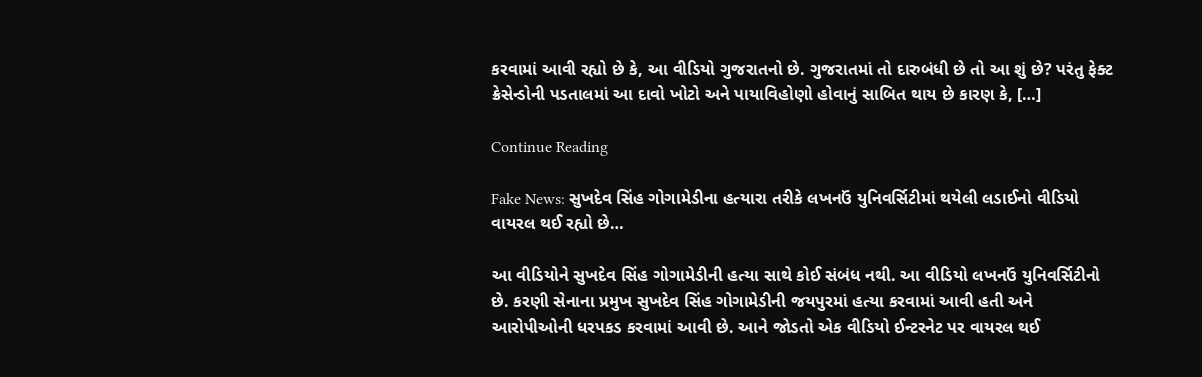કરવામાં આવી રહ્યો છે કે, આ વીડિયો ગુજરાતનો છે. ગુજરાતમાં તો દારુબંધી છે તો આ શું છે? પરંતુ ફેક્ટ ક્રેસેન્ડોની પડતાલમાં આ દાવો ખોટો અને પાયાવિહોણો હોવાનું સાબિત થાય છે કારણ કે, […]

Continue Reading

Fake News: સુખદેવ સિંહ ગોગામેડીના હત્યારા તરીકે લખનઉં યુનિવર્સિટીમાં થયેલી લડાઈનો વીડિયો વાયરલ થઈ રહ્યો છે…

આ વીડિયોને સુખદેવ સિંહ ગોગામેડીની હત્યા સાથે કોઈ સંબંધ નથી. આ વીડિયો લખનઉં યુનિવર્સિટીનો છે. કરણી સેનાના પ્રમુખ સુખદેવ સિંહ ગોગામેડીની જયપુરમાં હત્યા કરવામાં આવી હતી અને આરોપીઓની ધરપકડ કરવામાં આવી છે. આને જોડતો એક વીડિયો ઈન્ટરનેટ પર વાયરલ થઈ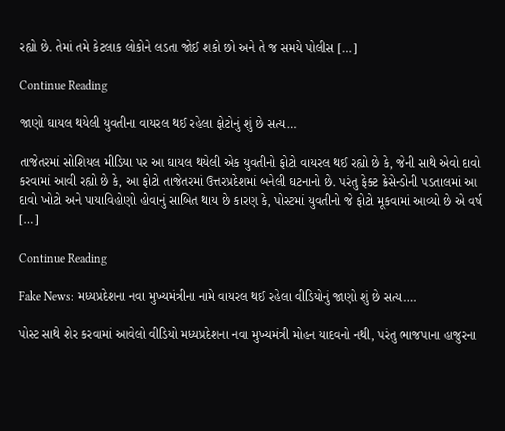રહ્યો છે. તેમાં તમે કેટલાક લોકોને લડતા જોઈ શકો છો અને તે જ સમયે પોલીસ […]

Continue Reading

જાણો ઘાયલ થયેલી યુવતીના વાયરલ થઈ રહેલા ફોટોનું શું છે સત્ય…

તાજેતરમાં સોશિયલ મીડિયા પર આ ઘાયલ થયેલી એક યુવતીનો ફોટો વાયરલ થઈ રહ્યો છે કે, જેની સાથે એવો દાવો કરવામાં આવી રહ્યો છે કે, આ ફોટો તાજેતરમાં ઉત્તરપ્રદેશમાં બનેલી ઘટનાનો છે. પરંતુ ફેક્ટ ક્રેસેન્ડોની પડતાલમાં આ દાવો ખોટો અને પાયાવિહોણો હોવાનું સાબિત થાય છે કારણ કે, પોસ્ટમાં યુવતીનો જે ફોટો મૂકવામાં આવ્યો છે એ વર્ષ […]

Continue Reading

Fake News: મધ્યપ્રદેશના નવા મુખ્યમંત્રીના નામે વાયરલ થઈ રહેલા વીડિયોનું જાણો શું છે સત્ય….

પોસ્ટ સાથે શેર કરવામાં આવેલો વીડિયો મધ્યપ્રદેશના નવા મુખ્યમંત્રી મોહન યાદવનો નથી, પરંતુ ભાજપાના હાજુરના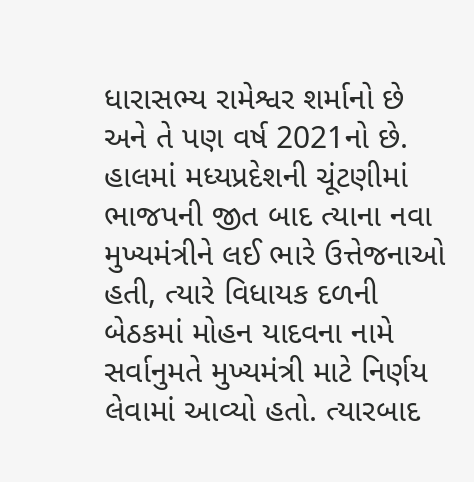ધારાસભ્ય રામેશ્વર શર્માનો છે અને તે પણ વર્ષ 2021નો છે.  હાલમાં મધ્યપ્રદેશની ચૂંટણીમાં ભાજપની જીત બાદ ત્યાના નવા મુખ્યમંત્રીને લઈ ભારે ઉત્તેજનાઓ હતી, ત્યારે વિધાયક દળની બેઠકમાં મોહન યાદવના નામે સર્વાનુમતે મુખ્યમંત્રી માટે નિર્ણય લેવામાં આવ્યો હતો. ત્યારબાદ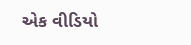એક વીડિયો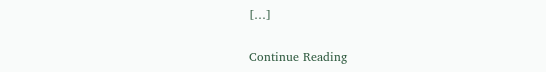[…]

Continue Reading